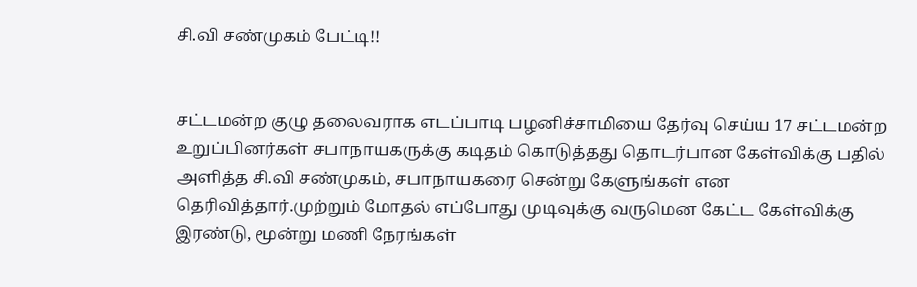சி.வி சண்முகம் பேட்டி!!


சட்டமன்ற குழு தலைவராக எடப்பாடி பழனிச்சாமியை தேர்வு செய்ய 17 சட்டமன்ற உறுப்பினர்கள் சபாநாயகருக்கு கடிதம் கொடுத்தது தொடர்பான கேள்விக்கு பதில் அளித்த சி.வி சண்முகம், சபாநாயகரை சென்று கேளுங்கள் என தெரிவித்தார்.முற்றும் மோதல் எப்போது முடிவுக்கு வருமென கேட்ட கேள்விக்கு இரண்டு, மூன்று மணி நேரங்கள்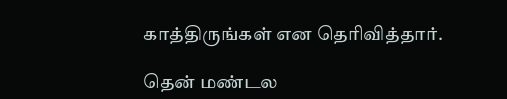காத்திருங்கள் என தெரிவித்தார்.

தென் மண்டல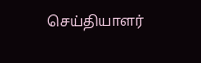செய்தியாளர்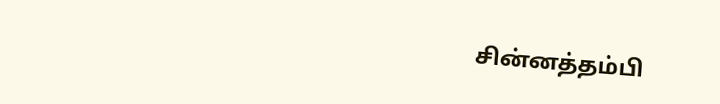சின்னத்தம்பி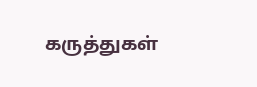கருத்துகள்